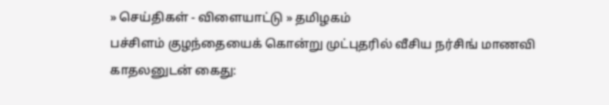» செய்திகள் - விளையாட்டு » தமிழகம்
பச்சிளம் குழந்தையைக் கொன்று முட்புதரில் வீசிய நர்சிங் மாணவி காதலனுடன் கைது: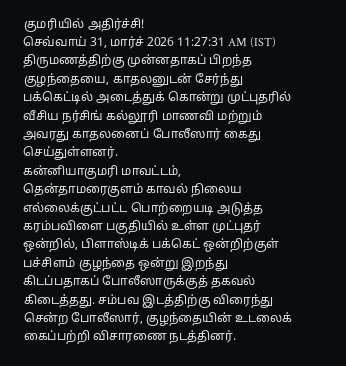குமரியில் அதிர்ச்சி!
செவ்வாய் 31, மார்ச் 2026 11:27:31 AM (IST)
திருமணத்திற்கு முன்னதாகப் பிறந்த குழந்தையை, காதலனுடன் சேர்ந்து பக்கெட்டில் அடைத்துக் கொன்று முட்புதரில் வீசிய நர்சிங் கல்லூரி மாணவி மற்றும் அவரது காதலனைப் போலீஸார் கைது செய்துள்ளனர்.
கன்னியாகுமரி மாவட்டம், தென்தாமரைகுளம் காவல் நிலைய எல்லைக்குட்பட்ட பொற்றையடி அடுத்த கரம்பவிளை பகுதியில் உள்ள முட்புதர் ஒன்றில், பிளாஸ்டிக் பக்கெட் ஒன்றிற்குள் பச்சிளம் குழந்தை ஒன்று இறந்து கிடப்பதாகப் போலீஸாருக்குத் தகவல் கிடைத்தது. சம்பவ இடத்திற்கு விரைந்து சென்ற போலீஸார், குழந்தையின் உடலைக் கைப்பற்றி விசாரணை நடத்தினர்.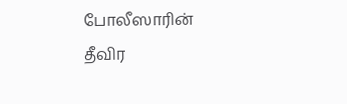போலீஸாரின் தீவிர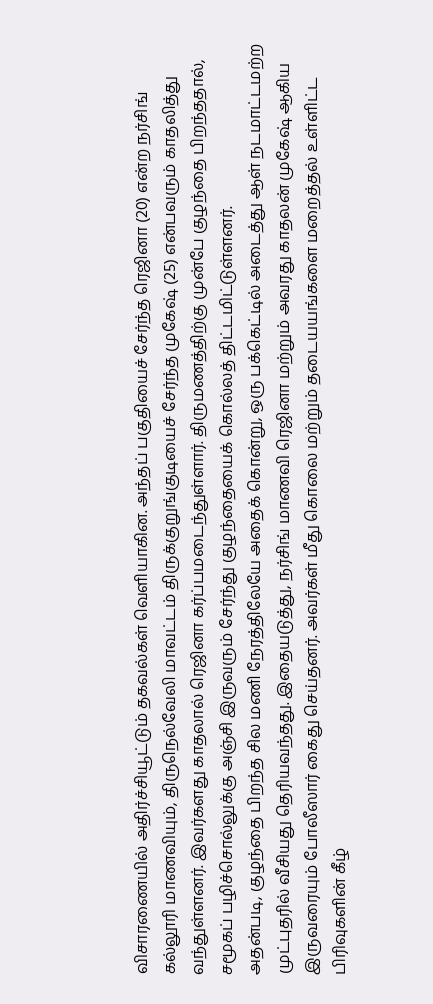விசாரணையில் அதிர்ச்சியூட்டும் தகவல்கள் வெளியாகின. அந்தப் பகுதியைச் சேர்ந்த ரெஜினா (20) என்ற நர்சிங் கல்லூரி மாணவியும், திருநெல்வேலி மாவட்டம் திருக்குறுங்குடியைச் சேர்ந்த முகேஷ் (25) என்பவரும் காதலித்து வந்துள்ளனர். இவர்களது காதலால் ரெஜினா கர்ப்பமடைந்துள்ளார். திருமணத்திற்கு முன்பே குழந்தை பிறந்ததால், சமூகப் பழிச்சொல்லுக்கு அஞ்சி இருவரும் சேர்ந்து குழந்தையைக் கொல்லத் திட்டமிட்டுள்ளனர்.
அதன்படி, குழந்தை பிறந்த சில மணி நேரத்திலேயே அதைக் கொன்று, ஒரு பக்கெட்டில் அடைத்து ஆள் நடமாட்டமற்ற முட்புதரில் வீசியது தெரியவந்தது. இதையடுத்து, நர்சிங் மாணவி ரெஜினா மற்றும் அவரது காதலன் முகேஷ் ஆகிய இருவரையும் போலீஸார் கைது செய்தனர். அவர்கள் மீது கொலை மற்றும் தடையயங்களை மறைத்தல் உள்ளிட்ட பிரிவுகளின் கீழ்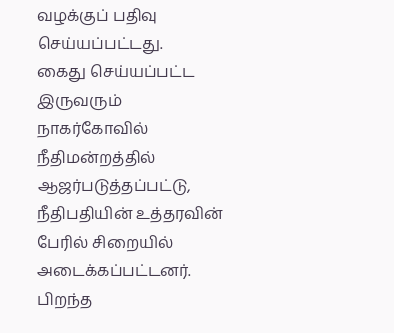வழக்குப் பதிவு செய்யப்பட்டது.
கைது செய்யப்பட்ட இருவரும் நாகர்கோவில் நீதிமன்றத்தில் ஆஜர்படுத்தப்பட்டு, நீதிபதியின் உத்தரவின் பேரில் சிறையில் அடைக்கப்பட்டனர். பிறந்த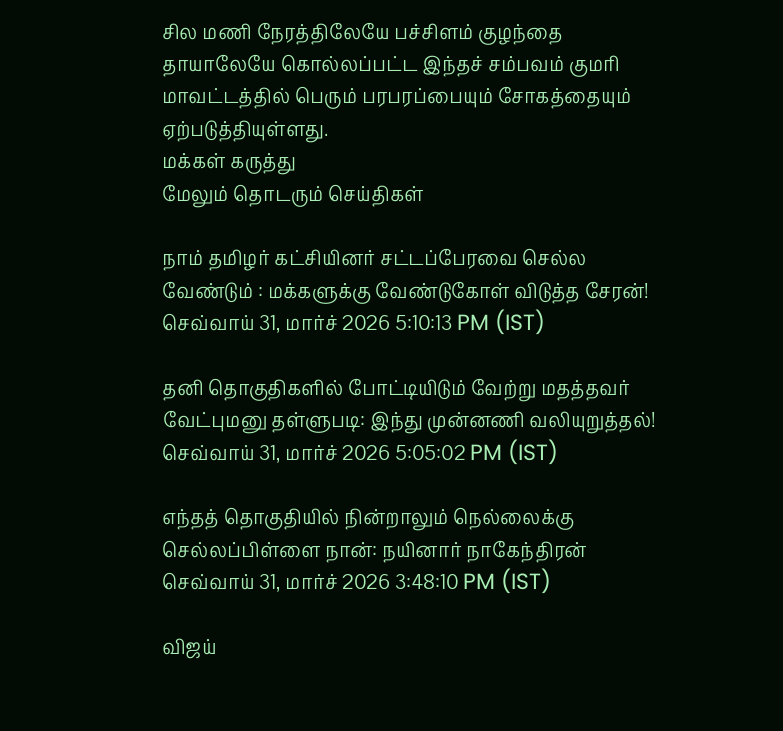சில மணி நேரத்திலேயே பச்சிளம் குழந்தை தாயாலேயே கொல்லப்பட்ட இந்தச் சம்பவம் குமரி மாவட்டத்தில் பெரும் பரபரப்பையும் சோகத்தையும் ஏற்படுத்தியுள்ளது.
மக்கள் கருத்து
மேலும் தொடரும் செய்திகள்

நாம் தமிழர் கட்சியினர் சட்டப்பேரவை செல்ல வேண்டும் : மக்களுக்கு வேண்டுகோள் விடுத்த சேரன்!
செவ்வாய் 31, மார்ச் 2026 5:10:13 PM (IST)

தனி தொகுதிகளில் போட்டியிடும் வேற்று மதத்தவர் வேட்புமனு தள்ளுபடி: இந்து முன்னணி வலியுறுத்தல்!
செவ்வாய் 31, மார்ச் 2026 5:05:02 PM (IST)

எந்தத் தொகுதியில் நின்றாலும் நெல்லைக்கு செல்லப்பிள்ளை நான்: நயினார் நாகேந்திரன்
செவ்வாய் 31, மார்ச் 2026 3:48:10 PM (IST)

விஜய்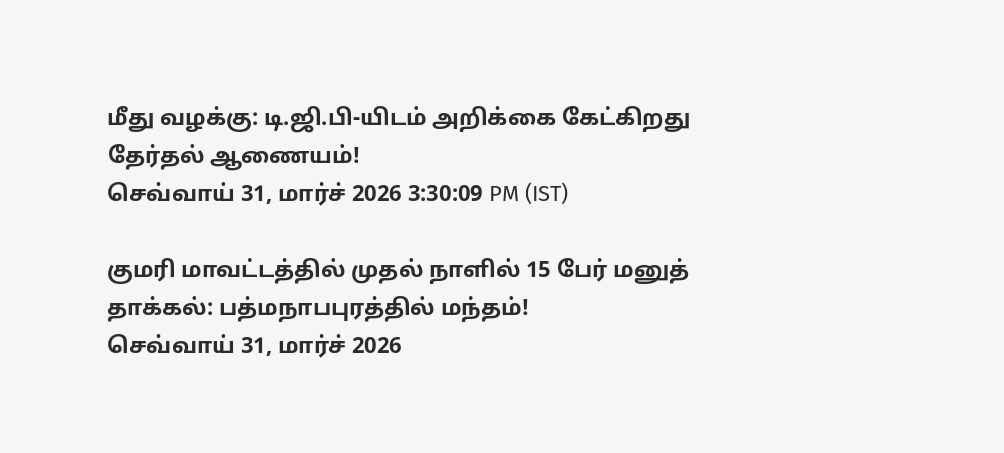மீது வழக்கு: டி.ஜி.பி-யிடம் அறிக்கை கேட்கிறது தேர்தல் ஆணையம்!
செவ்வாய் 31, மார்ச் 2026 3:30:09 PM (IST)

குமரி மாவட்டத்தில் முதல் நாளில் 15 பேர் மனுத் தாக்கல்: பத்மநாபபுரத்தில் மந்தம்!
செவ்வாய் 31, மார்ச் 2026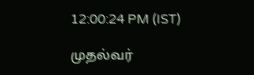12:00:24 PM (IST)

முதல்வர்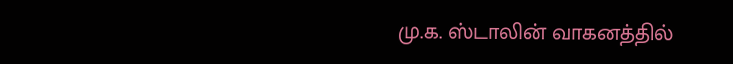மு.க. ஸ்டாலின் வாகனத்தில்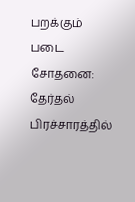பறக்கும் படை சோதனை: தேர்தல் பிரச்சாரத்தில்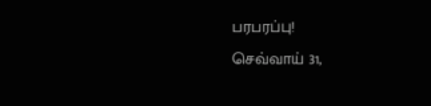பரபரப்பு!
செவ்வாய் 31,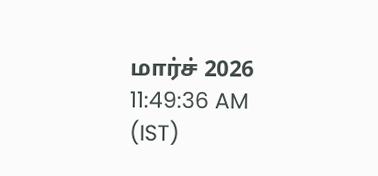மார்ச் 2026 11:49:36 AM (IST)